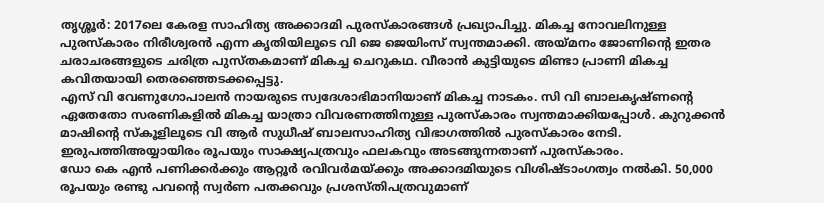തൃശ്ശൂർ: 2017ലെ കേരള സാഹിത്യ അക്കാദമി പുരസ്കാരങ്ങൾ പ്രഖ്യാപിച്ചു. മികച്ച നോവലിനുള്ള പുരസ്കാരം നിരീശ്വരൻ എന്ന കൃതിയിലൂടെ വി ജെ ജെയിംസ് സ്വന്തമാക്കി. അയ്മനം ജോണിന്റെ ഇതര ചരാചരങ്ങളുടെ ചരിത്ര പുസ്തകമാണ് മികച്ച ചെറുകഥ. വീരാൻ കുട്ടിയുടെ മിണ്ടാ പ്രാണി മികച്ച കവിതയായി തെരഞ്ഞെടക്കപ്പെട്ടു.
എസ് വി വേണുഗോപാലൻ നായരുടെ സ്വദേശാഭിമാനിയാണ് മികച്ച നാടകം. സി വി ബാലകൃഷ്ണന്റെ ഏതേതോ സരണികളിൽ മികച്ച യാത്രാ വിവരണത്തിനുള്ള പുരസ്കാരം സ്വന്തമാക്കിയപ്പോൾ. കുറുക്കൻ മാഷിന്റെ സ്കൂളിലൂടെ വി ആർ സുധീഷ് ബാലസാഹിത്യ വിഭാഗത്തിൽ പുരസ്കാരം നേടി.
ഇരുപത്തിഅയ്യായിരം രൂപയും സാക്ഷ്യപത്രവും ഫലകവും അടങ്ങുന്നതാണ് പുരസ്കാരം.
ഡോ കെ എൻ പണിക്കർക്കും ആറ്റൂർ രവിവർമയ്ക്കും അക്കാദമിയുടെ വിശിഷ്ടാംഗത്വം നൽകി. 50,000 രൂപയും രണ്ടു പവന്റെ സ്വർണ പതക്കവും പ്രശസ്തിപത്രവുമാണ്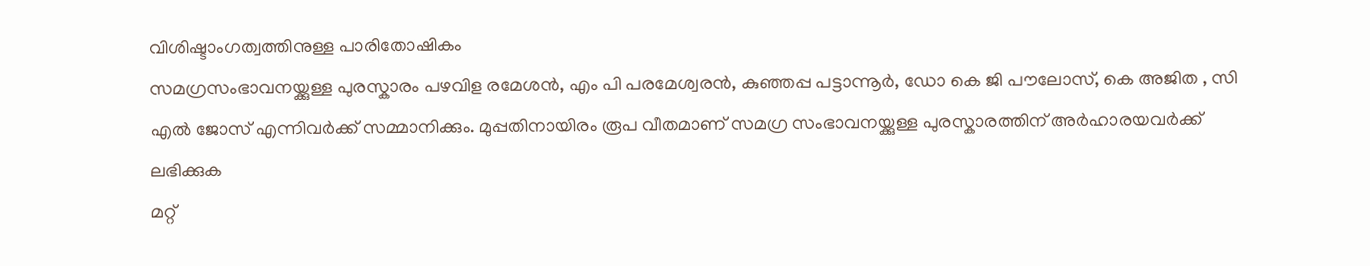വിശിഷ്ടാംഗത്വത്തിനുള്ള പാരിതോഷികം
സമഗ്രസംഭാവനയ്ക്കുള്ള പുരസ്കാരം പഴവിള രമേശൻ, എം പി പരമേശ്വരൻ, കുഞ്ഞപ്പ പട്ടാന്നൂർ, ഡോ കെ ജി പൗലോസ്, കെ അജിത , സി എൽ ജോസ് എന്നിവർക്ക് സമ്മാനിക്കും. മുപ്പതിനായിരം രൂപ വീതമാണ് സമഗ്ര സംഭാവനയ്ക്കുള്ള പുരസ്കാരത്തിന് അർഹാരയവർക്ക് ലഭിക്കുക
മറ്റ്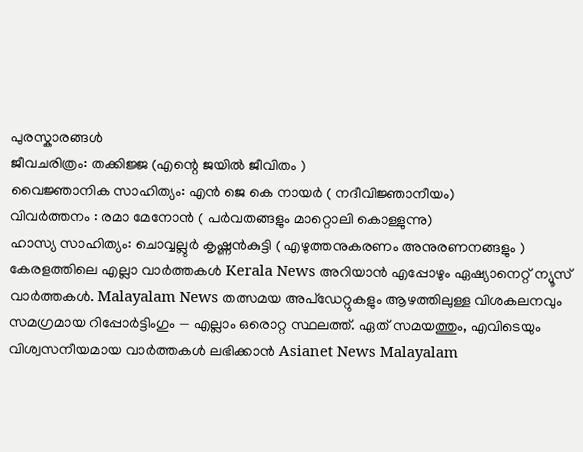പുരസ്കാരങ്ങൾ
ജീവചരിത്രം: തക്കിജ്ജ (എന്റെ ജയിൽ ജീവിതം )
വൈജ്ഞാനിക സാഹിത്യം: എൻ ജെ കെ നായർ ( നദീവിജ്ഞാനീയം)
വിവർത്തനം : രമാ മേനോൻ ( പർവതങ്ങളും മാറ്റൊലി കൊള്ളുന്നു)
ഹാസ്യ സാഹിത്യം: ചൊവ്വല്ലുർ കൃഷ്ണൻകുട്ടി ( എഴുത്തനുകരണം അനുരണനങ്ങളും )
കേരളത്തിലെ എല്ലാ വാർത്തകൾ Kerala News അറിയാൻ എപ്പോഴും ഏഷ്യാനെറ്റ് ന്യൂസ് വാർത്തകൾ. Malayalam News തത്സമയ അപ്ഡേറ്റുകളും ആഴത്തിലുള്ള വിശകലനവും സമഗ്രമായ റിപ്പോർട്ടിംഗും — എല്ലാം ഒരൊറ്റ സ്ഥലത്ത്. ഏത് സമയത്തും, എവിടെയും വിശ്വസനീയമായ വാർത്തകൾ ലഭിക്കാൻ Asianet News Malayalam